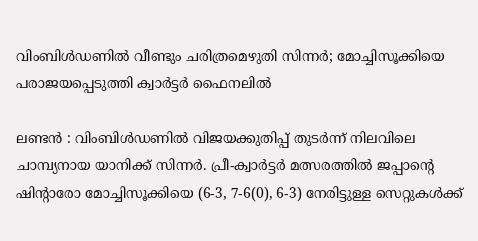വിംബിൾഡണിൽ വീണ്ടും ചരിത്രമെഴുതി സിന്നർ; മോച്ചിസൂക്കിയെ പരാജയപ്പെടുത്തി ക്വാർട്ടർ ഫൈനലിൽ

ലണ്ടൻ : വിംബിൾഡണിൽ വിജയക്കുതിപ്പ് തുടർന്ന് നിലവിലെ ചാമ്പ്യനായ യാനിക്ക് സിന്നർ. പ്രീ-ക്വാർട്ടർ മത്സരത്തിൽ ജപ്പാന്റെ ഷിന്റാരോ മോച്ചിസൂക്കിയെ (6-3, 7-6(0), 6-3) നേരിട്ടുള്ള സെറ്റുകൾക്ക്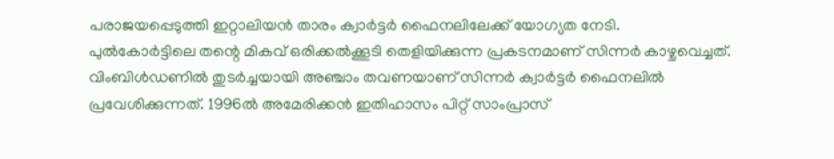പരാജയപ്പെടുത്തി ഇറ്റാലിയൻ താരം ക്വാർട്ടർ ഫൈനലിലേക്ക് യോഗ്യത നേടി.
പുൽകോർട്ടിലെ തന്റെ മികവ് ഒരിക്കൽക്കൂടി തെളിയിക്കുന്ന പ്രകടനമാണ് സിന്നർ കാഴ്ചവെച്ചത്. വിംബിൾഡണിൽ തുടർച്ചയായി അഞ്ചാം തവണയാണ് സിന്നർ ക്വാർട്ടർ ഫൈനലിൽ പ്രവേശിക്കുന്നത്. 1996ൽ അമേരിക്കൻ ഇതിഹാസം പിറ്റ് സാംപ്രാസ്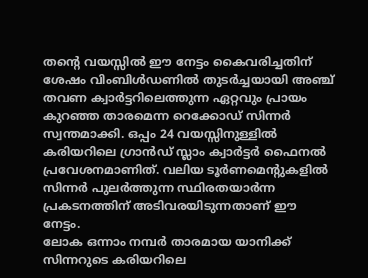തന്റെ വയസ്സിൽ ഈ നേട്ടം കൈവരിച്ചതിന് ശേഷം വിംബിൾഡണിൽ തുടർച്ചയായി അഞ്ച് തവണ ക്വാർട്ടറിലെത്തുന്ന ഏറ്റവും പ്രായം കുറഞ്ഞ താരമെന്ന റെക്കോഡ് സിന്നർ സ്വന്തമാക്കി. ഒപ്പം 24 വയസ്സിനുള്ളിൽ കരിയറിലെ ഗ്രാൻഡ് സ്ലാം ക്വാർട്ടർ ഫൈനൽ പ്രവേശനമാണിത്. വലിയ ടൂർണമെന്റുകളിൽ സിന്നർ പുലർത്തുന്ന സ്ഥിരതയാർന്ന പ്രകടനത്തിന് അടിവരയിടുന്നതാണ് ഈ നേട്ടം.
ലോക ഒന്നാം നമ്പർ താരമായ യാനിക്ക് സിന്നറുടെ കരിയറിലെ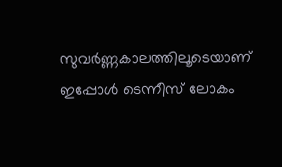സുവർണ്ണകാലത്തിലൂടെയാണ് ഇപ്പോൾ ടെന്നീസ് ലോകം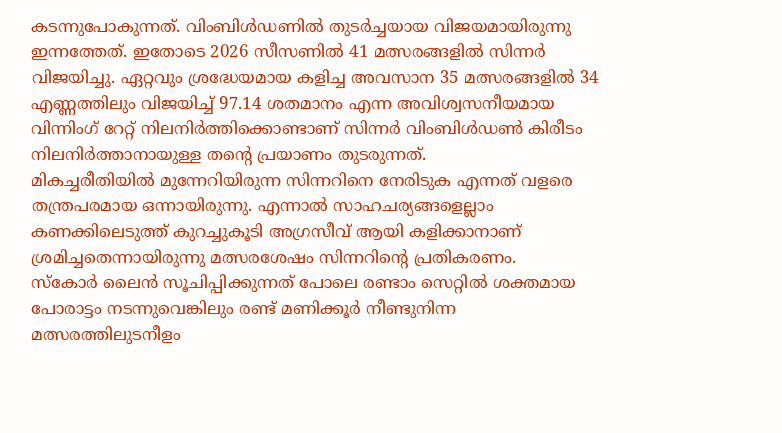കടന്നുപോകുന്നത്. വിംബിൾഡണിൽ തുടർച്ചയായ വിജയമായിരുന്നു ഇന്നത്തേത്. ഇതോടെ 2026 സീസണിൽ 41 മത്സരങ്ങളിൽ സിന്നർ വിജയിച്ചു. ഏറ്റവും ശ്രദ്ധേയമായ കളിച്ച അവസാന 35 മത്സരങ്ങളിൽ 34 എണ്ണത്തിലും വിജയിച്ച് 97.14 ശതമാനം എന്ന അവിശ്വസനീയമായ വിന്നിംഗ് റേറ്റ് നിലനിർത്തിക്കൊണ്ടാണ് സിന്നർ വിംബിൾഡൺ കിരീടം നിലനിർത്താനായുള്ള തന്റെ പ്രയാണം തുടരുന്നത്.
മികച്ചരീതിയിൽ മുന്നേറിയിരുന്ന സിന്നറിനെ നേരിടുക എന്നത് വളരെ തന്ത്രപരമായ ഒന്നായിരുന്നു. എന്നാൽ സാഹചര്യങ്ങളെല്ലാം കണക്കിലെടുത്ത് കുറച്ചുകൂടി അഗ്രസീവ് ആയി കളിക്കാനാണ് ശ്രമിച്ചതെന്നായിരുന്നു മത്സരശേഷം സിന്നറിന്റെ പ്രതികരണം.
സ്കോർ ലൈൻ സൂചിപ്പിക്കുന്നത് പോലെ രണ്ടാം സെറ്റിൽ ശക്തമായ പോരാട്ടം നടന്നുവെങ്കിലും രണ്ട് മണിക്കൂർ നീണ്ടുനിന്ന മത്സരത്തിലുടനീളം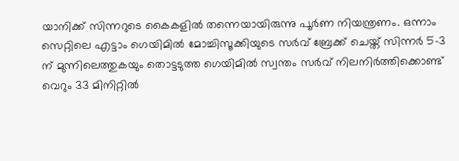യാനിക്ക് സിന്നറുടെ കൈകളിൽ തന്നെയായിരുന്നു പൂർണ നിയന്ത്രണം. ഒന്നാം സെറ്റിലെ എട്ടാം ഗെയിമിൽ മോച്ചിസൂക്കിയുടെ സർവ് ബ്രേക്ക് ചെയ്ത് സിന്നർ 5-3 ന് മുന്നിലെത്തുകയും തൊട്ടടുത്ത ഗെയിമിൽ സ്വന്തം സർവ് നിലനിർത്തിക്കൊണ്ട് വെറും 33 മിനിറ്റിൽ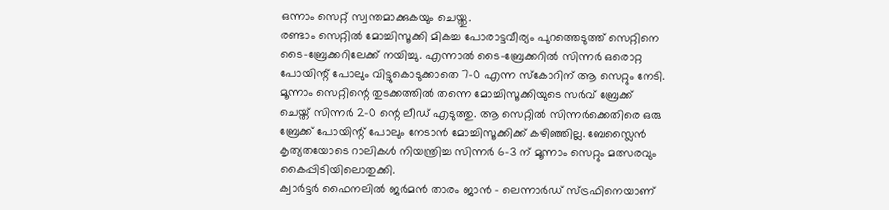ഒന്നാം സെറ്റ് സ്വന്തമാക്കുകയും ചെയ്തു.
രണ്ടാം സെറ്റിൽ മോച്ചിസൂക്കി മികച്ച പോരാട്ടവീര്യം പുറത്തെടുത്ത് സെറ്റിനെ ടൈ-ബ്രേക്കറിലേക്ക് നയിച്ചു. എന്നാൽ ടൈ-ബ്രേക്കറിൽ സിന്നർ ഒരൊറ്റ പോയിന്റ് പോലും വിട്ടുകൊടുക്കാതെ 7-0 എന്ന സ്കോറിന് ആ സെറ്റും നേടി.
മൂന്നാം സെറ്റിന്റെ തുടക്കത്തിൽ തന്നെ മോച്ചിസൂക്കിയുടെ സർവ് ബ്രേക്ക് ചെയ്ത് സിന്നർ 2-0 ന്റെ ലീഡ് എടുത്തു. ആ സെറ്റിൽ സിന്നർക്കെതിരെ ഒരു ബ്രേക്ക് പോയിന്റ് പോലും നേടാൻ മോച്ചിസൂക്കിക്ക് കഴിഞ്ഞില്ല. ബേസ്ലൈൻ കൃത്യതയോടെ റാലികൾ നിയന്ത്രിച്ച സിന്നർ 6-3 ന് മൂന്നാം സെറ്റും മത്സരവും കൈപ്പിടിയിലൊതുക്കി.
ക്വാർട്ടർ ഫൈനലിൽ ജർമൻ താരം ജാൻ - ലെന്നാർഡ് സ്ട്രഫിനെയാണ്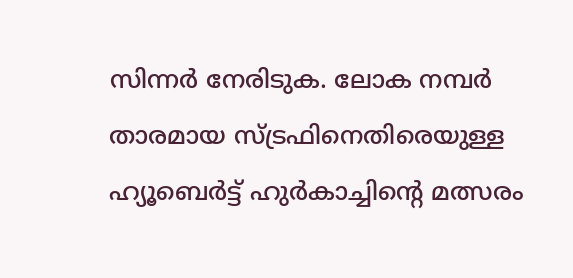സിന്നർ നേരിടുക. ലോക നമ്പർ താരമായ സ്ട്രഫിനെതിരെയുള്ള ഹ്യൂബെർട്ട് ഹുർകാച്ചിന്റെ മത്സരം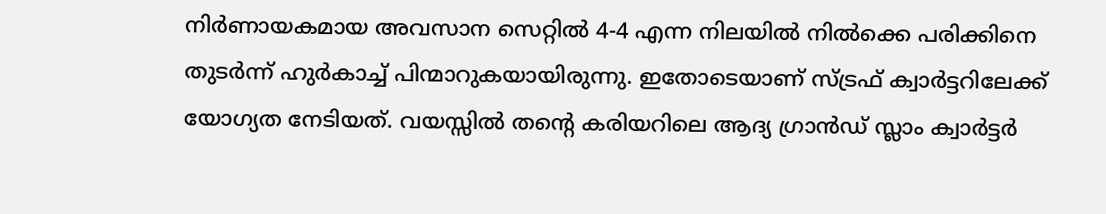നിർണായകമായ അവസാന സെറ്റിൽ 4-4 എന്ന നിലയിൽ നിൽക്കെ പരിക്കിനെ തുടർന്ന് ഹുർകാച്ച് പിന്മാറുകയായിരുന്നു. ഇതോടെയാണ് സ്ട്രഫ് ക്വാർട്ടറിലേക്ക് യോഗ്യത നേടിയത്. വയസ്സിൽ തന്റെ കരിയറിലെ ആദ്യ ഗ്രാൻഡ് സ്ലാം ക്വാർട്ടർ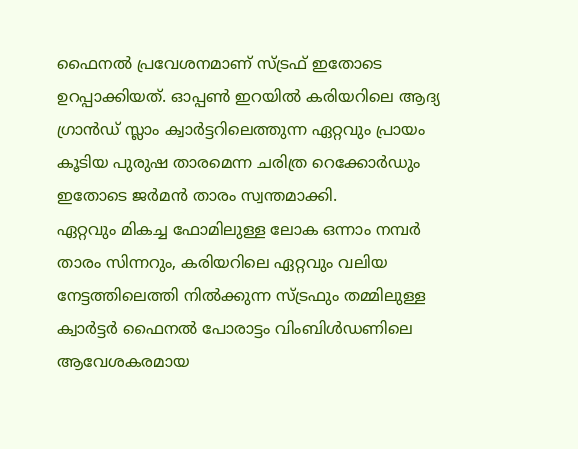ഫൈനൽ പ്രവേശനമാണ് സ്ട്രഫ് ഇതോടെ ഉറപ്പാക്കിയത്. ഓപ്പൺ ഇറയിൽ കരിയറിലെ ആദ്യ ഗ്രാൻഡ് സ്ലാം ക്വാർട്ടറിലെത്തുന്ന ഏറ്റവും പ്രായം കൂടിയ പുരുഷ താരമെന്ന ചരിത്ര റെക്കോർഡും ഇതോടെ ജർമൻ താരം സ്വന്തമാക്കി.
ഏറ്റവും മികച്ച ഫോമിലുള്ള ലോക ഒന്നാം നമ്പർ താരം സിന്നറും, കരിയറിലെ ഏറ്റവും വലിയ നേട്ടത്തിലെത്തി നിൽക്കുന്ന സ്ട്രഫും തമ്മിലുള്ള ക്വാർട്ടർ ഫൈനൽ പോരാട്ടം വിംബിൾഡണിലെ ആവേശകരമായ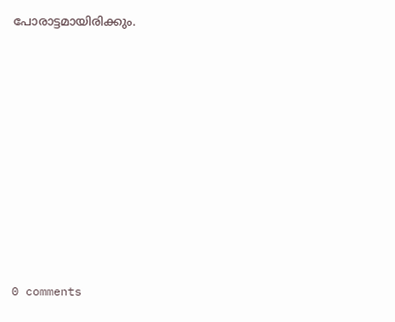പോരാട്ടമായിരിക്കും.










0 comments